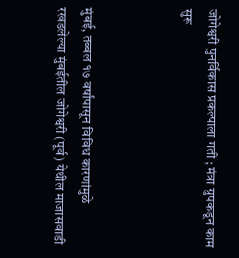जोगेश्वरी पुनर्विकास प्रकल्पाला गती ; मंत्रा ग्रुपकडून काम सुरू



मुंबई, तब्बल १७ वर्षांपासून विविध कारणांमुळे रखडलेल्या मुंबईतील जोगेश्वरी (पूर्व) येथील माजासवाडी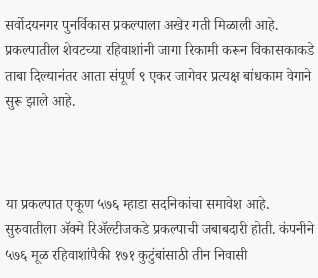सर्वोदयनगर पुनर्विकास प्रकल्पाला अखेर गती मिळाली आहे. प्रकल्पातील शेवटच्या रहिवाशांनी जागा रिकामी करून विकासकाकडे ताबा दिल्यानंतर आता संपूर्ण ९ एकर जागेवर प्रत्यक्ष बांधकाम वेगाने सुरू झाले आहे.



या प्रकल्पात एकूण ५७६ म्हाडा सदनिकांचा समावेश आहे. सुरुवातीला ॲक्मे रिॲल्टीजकडे प्रकल्पाची जबाबदारी होती. कंपनीने ५७६ मूळ रहिवाशांपैकी १७१ कुटुंबांसाठी तीन निवासी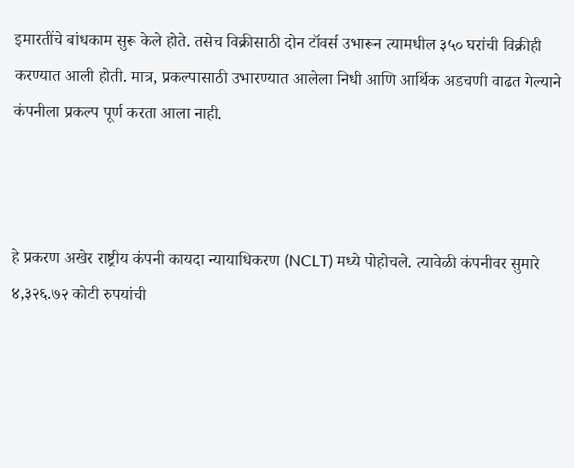इमारतींचे बांधकाम सुरू केले होते. तसेच विक्रीसाठी दोन टॉवर्स उभारून त्यामधील ३५० घरांची विक्रीही करण्यात आली होती. मात्र, प्रकल्पासाठी उभारण्यात आलेला निधी आणि आर्थिक अडचणी वाढत गेल्याने कंपनीला प्रकल्प पूर्ण करता आला नाही.



हे प्रकरण अखेर राष्ट्रीय कंपनी कायदा न्यायाधिकरण (NCLT) मध्ये पोहोचले. त्यावेळी कंपनीवर सुमारे ४,३२६.७२ कोटी रुपयांची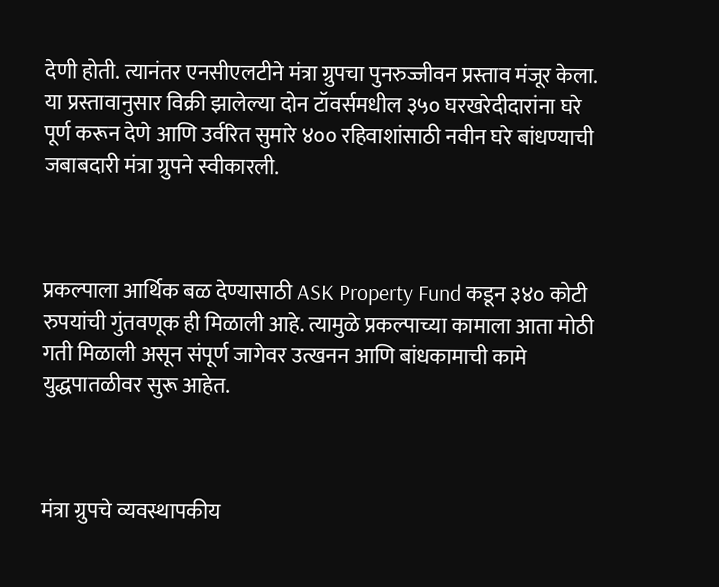देणी होती. त्यानंतर एनसीएलटीने मंत्रा ग्रुपचा पुनरुज्जीवन प्रस्ताव मंजूर केला. या प्रस्तावानुसार विक्री झालेल्या दोन टॉवर्समधील ३५० घरखरेदीदारांना घरे पूर्ण करून देणे आणि उर्वरित सुमारे ४०० रहिवाशांसाठी नवीन घरे बांधण्याची जबाबदारी मंत्रा ग्रुपने स्वीकारली.



प्रकल्पाला आर्थिक बळ देण्यासाठी ASK Property Fund कडून ३४० कोटी रुपयांची गुंतवणूक ही मिळाली आहे. त्यामुळे प्रकल्पाच्या कामाला आता मोठी गती मिळाली असून संपूर्ण जागेवर उत्खनन आणि बांधकामाची कामे युद्धपातळीवर सुरू आहेत.



मंत्रा ग्रुपचे व्यवस्थापकीय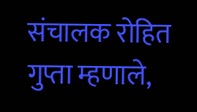संचालक रोहित गुप्ता म्हणाले,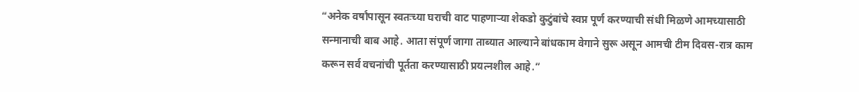“अनेक वर्षांपासून स्वतःच्या घराची वाट पाहणाऱ्या शेकडो कुटुंबांचे स्वप्न पूर्ण करण्याची संधी मिळणे आमच्यासाठी सन्मानाची बाब आहे. आता संपूर्ण जागा ताब्यात आल्याने बांधकाम वेगाने सुरू असून आमची टीम दिवस-रात्र काम करून सर्व वचनांची पूर्तता करण्यासाठी प्रयत्नशील आहे.”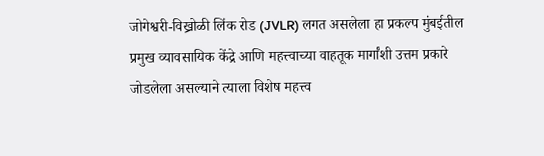जोगेश्वरी-विख्रोळी लिंक रोड (JVLR) लगत असलेला हा प्रकल्प मुंबईतील प्रमुख व्यावसायिक केंद्रे आणि महत्त्वाच्या वाहतूक मार्गांशी उत्तम प्रकारे जोडलेला असल्याने त्याला विशेष महत्त्व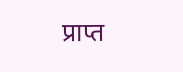प्राप्त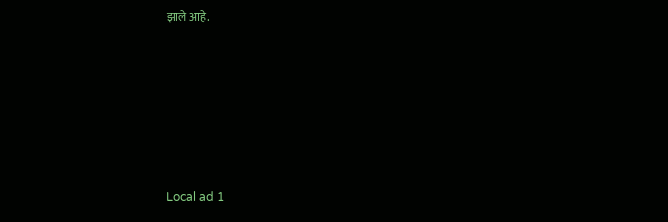झाले आहे.











Local ad 1